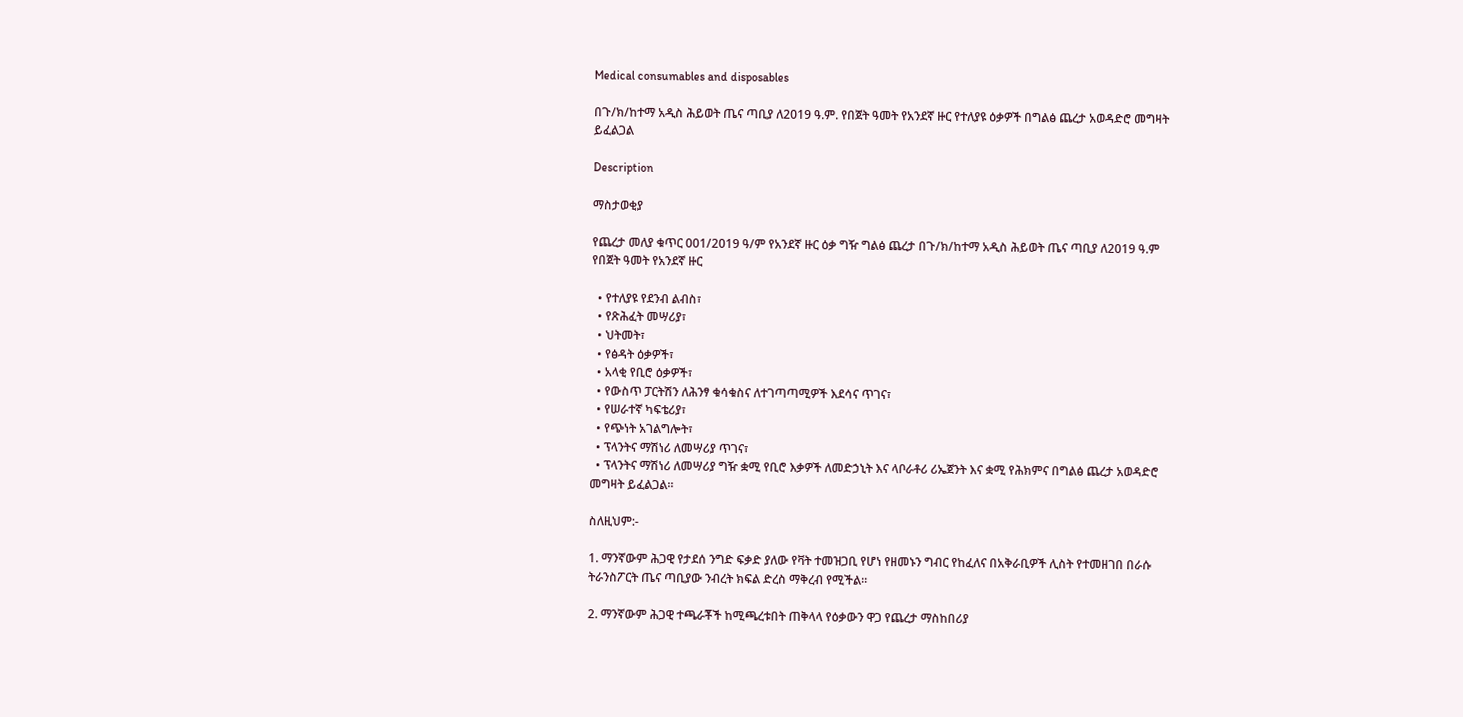Medical consumables and disposables

በጉ/ክ/ከተማ አዲስ ሕይወት ጤና ጣቢያ ለ2019 ዓ.ም. የበጀት ዓመት የአንደኛ ዙር የተለያዩ ዕቃዎች በግልፅ ጨረታ አወዳድሮ መግዛት ይፈልጋል

Description

ማስታወቂያ

የጨረታ መለያ ቁጥር 001/2019 ዓ/ም የአንደኛ ዙር ዕቃ ግዥ ግልፅ ጨረታ በጉ/ክ/ከተማ አዲስ ሕይወት ጤና ጣቢያ ለ2019 ዓ.ም የበጀት ዓመት የአንደኛ ዙር

  • የተለያዩ የደንብ ልብስ፣
  • የጽሕፈት መሣሪያ፣
  • ህትመት፣
  • የፅዳት ዕቃዎች፣
  • አላቂ የቢሮ ዕቃዎች፣
  • የውስጥ ፓርትሽን ለሕንፃ ቁሳቁስና ለተገጣጣሚዎች እደሳና ጥገና፣
  • የሠራተኛ ካፍቴሪያ፣
  • የጭነት አገልግሎት፣
  • ፕላንትና ማሽነሪ ለመሣሪያ ጥገና፣
  • ፕላንትና ማሽነሪ ለመሣሪያ ግዥ ቋሚ የቢሮ እቃዎች ለመድኃኒት እና ላቦራቶሪ ሪኤጀንት እና ቋሚ የሕክምና በግልፅ ጨረታ አወዳድሮ መግዛት ይፈልጋል።

ስለዚህም:-

1. ማንኛውም ሕጋዊ የታደሰ ንግድ ፍቃድ ያለው የቫት ተመዝጋቢ የሆነ የዘመኑን ግብር የከፈለና በአቅራቢዎች ሊስት የተመዘገበ በራሱ ትራንስፖርት ጤና ጣቢያው ንብረት ክፍል ድረስ ማቅረብ የሚችል።

2. ማንኛውም ሕጋዊ ተጫራቾች ከሚጫረቱበት ጠቅላላ የዕቃውን ዋጋ የጨረታ ማስከበሪያ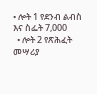• ሎት 1 የደንብ ልብስ እና ስፌት 7,000
  • ሎት 2 የጽሕፈት መሣሪያ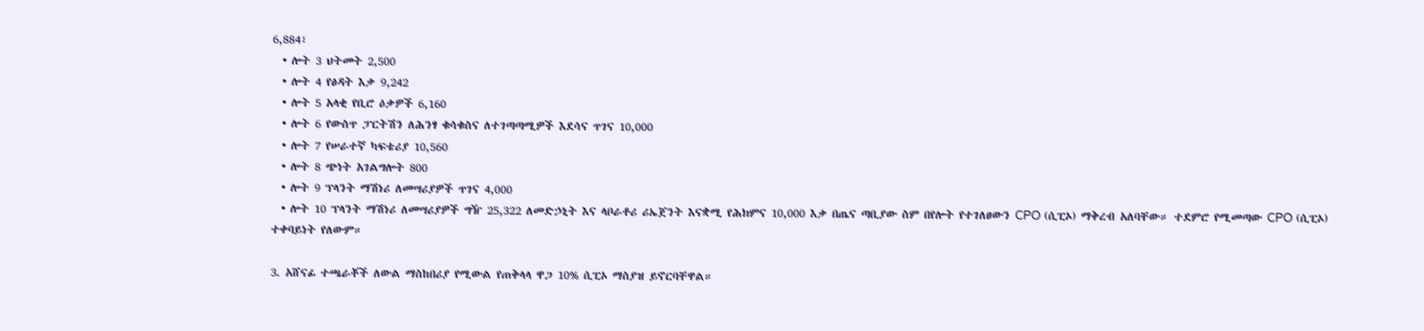6,884፣
  • ሎት 3 ህትመት 2,500
  • ሎት 4 የፅዳት እቃ 9,242
  • ሎት 5 አላቂ የቢሮ ዕቃዎች 6,160
  • ሎት 6 የውስጥ ፓርትሽን ለሕንፃ ቁሳቁስና ለተገጣጣሚዎች እደሳና ጥገና 10,000
  • ሎት 7 የሠራተኛ ካፍቴሪያ 10,560
  • ሎት 8 ጭነት አገልግሎት 800
  • ሎት 9 ፕላንት ማሽነሪ ለመሣሪያዎች ጥገና 4,000
  • ሎት 10 ፕላንት ማሽነሪ ለመሣሪያዎች ግዥ 25,322 ለመድኃኒት እና ላቦራቶሪ ሪኤጀንት እናቋሚ የሕክምና 10,000 እቃ በጤና ጣቢያው ስም በየሎት የተገለፀውን CPO (ሲፒኦ) ማቅረብ አለባቸው። ተደምሮ የሚመጣው CPO (ሲፒኦ) ተቀባይነት የለውም።

3. አሸናፊ ተጫራቾች ለውል ማስከበሪያ የሚውል የጠቅላላ ዋጋ 10% ሲፒኦ ማስያዝ ይኖርባቸዋል።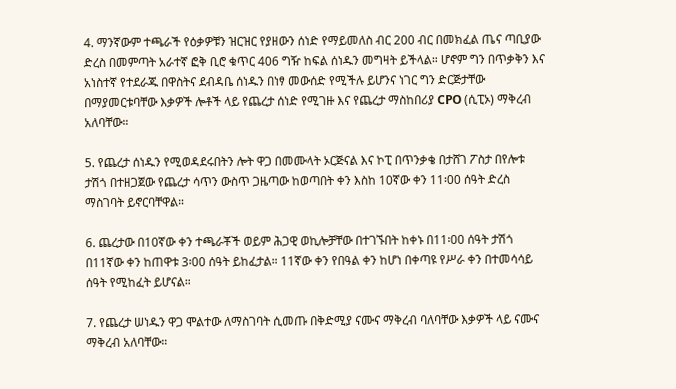4. ማንኛውም ተጫራች የዕቃዎቹን ዝርዝር የያዘውን ሰነድ የማይመለስ ብር 200 ብር በመክፈል ጤና ጣቢያው ድረስ በመምጣት አራተኛ ፎቅ ቢሮ ቁጥር 406 ግዥ ከፍል ሰነዱን መግዛት ይችላል። ሆኖም ግን በጥቃቅን እና አነስተኛ የተደራጁ በዋስትና ደብዳቤ ሰነዱን በነፃ መውሰድ የሚችሉ ይሆንና ነገር ግን ድርጅታቸው በማያመርቱባቸው እቃዎች ሎቶች ላይ የጨረታ ሰነድ የሚገዙ እና የጨረታ ማስከበሪያ CPO (ሲፒኦ) ማቅረብ አለባቸው።

5. የጨረታ ሰነዱን የሚወዳደሩበትን ሎት ዋጋ በመሙላት ኦርጅናል እና ኮፒ በጥንቃቄ በታሸገ ፖስታ በየሎቱ ታሽጎ በተዘጋጀው የጨረታ ሳጥን ውስጥ ጋዜጣው ከወጣበት ቀን እስከ 10ኛው ቀን 11፡00 ሰዓት ድረስ ማስገባት ይኖርባቸዋል።

6. ጨረታው በ10ኛው ቀን ተጫራቾች ወይም ሕጋዊ ወኪሎቻቸው በተገኙበት ከቀኑ በ11፡00 ሰዓት ታሽጎ በ11ኛው ቀን ከጠዋቱ 3፡00 ሰዓት ይከፈታል። 11ኛው ቀን የበዓል ቀን ከሆነ በቀጣዩ የሥራ ቀን በተመሳሳይ ሰዓት የሚከፈት ይሆናል።

7. የጨረታ ሠነዱን ዋጋ ሞልተው ለማስገባት ሲመጡ በቅድሚያ ናሙና ማቅረብ ባለባቸው እቃዎች ላይ ናሙና ማቅረብ አለባቸው።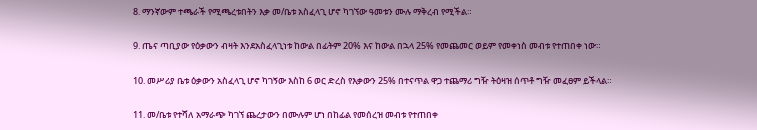8. ማንኛውም ተጫራች የሚጫረቱበትን እቃ መ/ቤቱ አስፈላጊ ሆኖ ካገኘው ዓመቱን ሙሉ ማቅረብ የሚችል።

9. ጤና ጣቢያው የዕቃውን ብዛት እንደአስፈላጊነቱ ከውል በፊትም 20% እና ከውል በኋላ 25% የመጨመር ወይም የመቀነስ መብቱ የተጠበቀ ነው።

10. መሥሪያ ቤቱ ዕቃውን አስፈላጊ ሆኖ ካገኝው እስከ 6 ወር ድረስ የእቃውን 25% በተናጥል ዋጋ ተጨማሪ ግዥ ትዕዛዝ ሰጥቶ ግዥ መፈፀም ይችላል።

11. መ/ቤቱ የተሻለ አማራጭ ካገኘ ጨረታውን በሙሉም ሆነ በከፊል የመሰረዝ መብቱ የተጠበቀ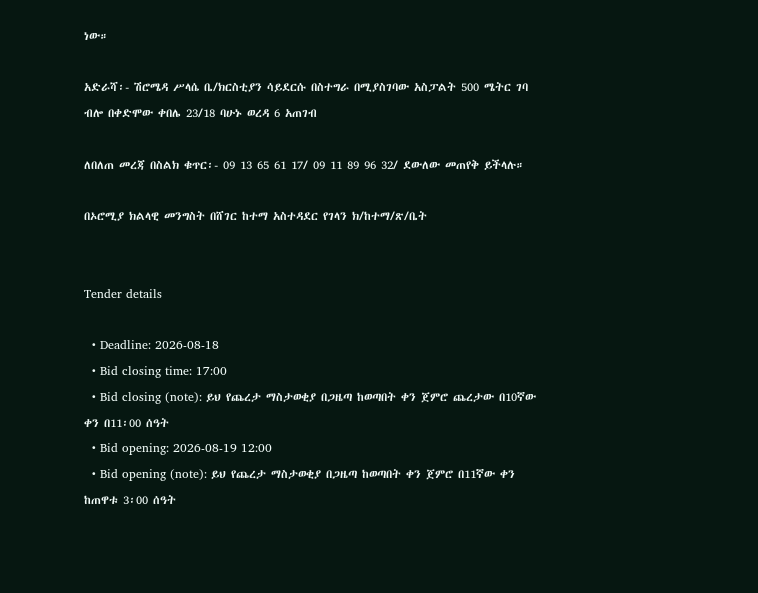ነው።

አድራሻ፡- ሽሮሜዳ ሥላሴ ቤ/ክርስቲያን ሳይደርሱ በስተግራ በሚያስገባው አስፓልት 500 ሜትር ገባ ብሎ በቀድሞው ቀበሌ 23/18 ባሁኑ ወረዳ 6 አጠገብ

ለበለጠ መረጃ በስልክ ቁጥር፡- 09 13 65 61 17/ 09 11 89 96 32/ ደውለው መጠየቅ ይችላሉ።

በኦሮሚያ ክልላዊ መንግስት በሸገር ከተማ አስተዳደር የገላን ክ/ከተማ/ጽ/ቤት


Tender details

  • Deadline: 2026-08-18
  • Bid closing time: 17:00
  • Bid closing (note): ይህ የጨረታ ማስታወቂያ በጋዜጣ ከወጣበት ቀን ጀምሮ ጨረታው በ10ኛው ቀን በ11፡00 ሰዓት
  • Bid opening: 2026-08-19 12:00
  • Bid opening (note): ይህ የጨረታ ማስታወቂያ በጋዜጣ ከወጣበት ቀን ጀምሮ በ11ኛው ቀን ከጠዋቱ 3፡00 ሰዓት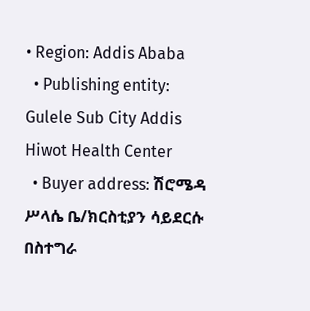• Region: Addis Ababa
  • Publishing entity: Gulele Sub City Addis Hiwot Health Center
  • Buyer address: ሽሮሜዳ ሥላሴ ቤ/ክርስቲያን ሳይደርሱ በስተግራ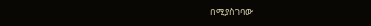በሚያስገባው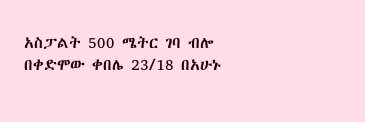አስፓልት 500 ሜትር ገባ ብሎ በቀድሞው ቀበሌ 23/18 በአሁኑ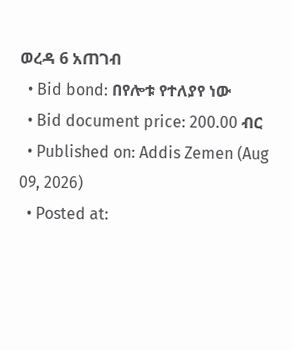ወረዳ 6 አጠገብ
  • Bid bond: በየሎቱ የተለያየ ነው
  • Bid document price: 200.00 ብር
  • Published on: Addis Zemen (Aug 09, 2026)
  • Posted at: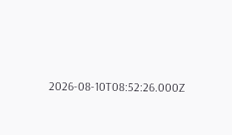2026-08-10T08:52:26.000Z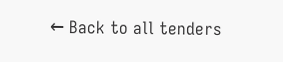← Back to all tenders